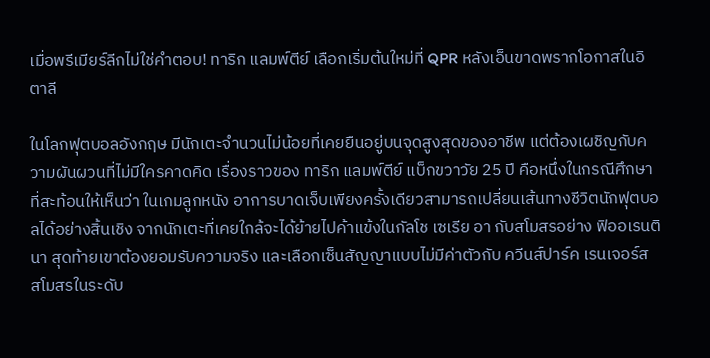เมื่อพรีเมียร์ลีกไม่ใช่คำตอบ! ทาริก แลมพ์ตีย์ เลือกเริ่มต้นใหม่ที่ QPR หลังเอ็นขาดพรากโอกาสในอิตาลี

ในโลกฟุตบอลอังกฤษ มีนักเตะจำนวนไม่น้อยที่เคยยืนอยู่บนจุดสูงสุดของอาชีพ แต่ต้องเผชิญกับความผันผวนที่ไม่มีใครคาดคิด เรื่องราวของ ทาริก แลมพ์ตีย์ แบ็กขวาวัย 25 ปี คือหนึ่งในกรณีศึกษาที่สะท้อนให้เห็นว่า ในเกมลูกหนัง อาการบาดเจ็บเพียงครั้งเดียวสามารถเปลี่ยนเส้นทางชีวิตนักฟุตบอลได้อย่างสิ้นเชิง จากนักเตะที่เคยใกล้จะได้ย้ายไปค้าแข้งในกัลโช เซเรีย อา กับสโมสรอย่าง ฟิออเรนตินา สุดท้ายเขาต้องยอมรับความจริง และเลือกเซ็นสัญญาแบบไม่มีค่าตัวกับ ควีนส์ปาร์ค เรนเจอร์ส สโมสรในระดับ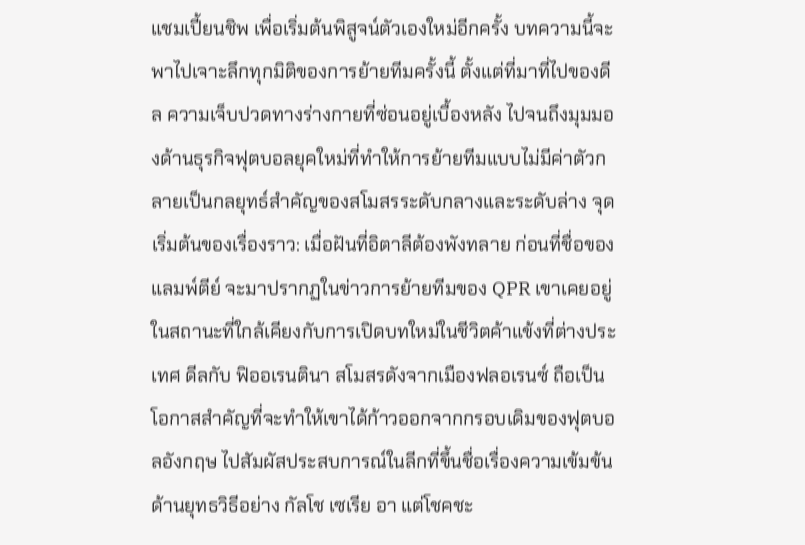แชมเปี้ยนชิพ เพื่อเริ่มต้นพิสูจน์ตัวเองใหม่อีกครั้ง บทความนี้จะพาไปเจาะลึกทุกมิติของการย้ายทีมครั้งนี้ ตั้งแต่ที่มาที่ไปของดีล ความเจ็บปวดทางร่างกายที่ซ่อนอยู่เบื้องหลัง ไปจนถึงมุมมองด้านธุรกิจฟุตบอลยุคใหม่ที่ทำให้การย้ายทีมแบบไม่มีค่าตัวกลายเป็นกลยุทธ์สำคัญของสโมสรระดับกลางและระดับล่าง จุดเริ่มต้นของเรื่องราว: เมื่อฝันที่อิตาลีต้องพังทลาย ก่อนที่ชื่อของ แลมพ์ตีย์ จะมาปรากฏในข่าวการย้ายทีมของ QPR เขาเคยอยู่ในสถานะที่ใกล้เคียงกับการเปิดบทใหม่ในชีวิตค้าแข้งที่ต่างประเทศ ดีลกับ ฟิออเรนตินา สโมสรดังจากเมืองฟลอเรนซ์ ถือเป็นโอกาสสำคัญที่จะทำให้เขาได้ก้าวออกจากกรอบเดิมของฟุตบอลอังกฤษ ไปสัมผัสประสบการณ์ในลีกที่ขึ้นชื่อเรื่องความเข้มข้นด้านยุทธวิธีอย่าง กัลโช เซเรีย อา แต่โชคชะ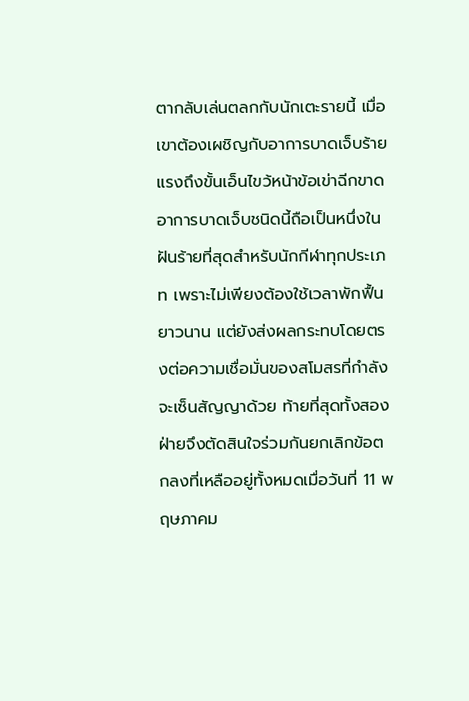ตากลับเล่นตลกกับนักเตะรายนี้ เมื่อเขาต้องเผชิญกับอาการบาดเจ็บร้ายแรงถึงขั้นเอ็นไขว้หน้าข้อเข่าฉีกขาด อาการบาดเจ็บชนิดนี้ถือเป็นหนึ่งในฝันร้ายที่สุดสำหรับนักกีฬาทุกประเภท เพราะไม่เพียงต้องใช้เวลาพักฟื้นยาวนาน แต่ยังส่งผลกระทบโดยตรงต่อความเชื่อมั่นของสโมสรที่กำลังจะเซ็นสัญญาด้วย ท้ายที่สุดทั้งสองฝ่ายจึงตัดสินใจร่วมกันยกเลิกข้อตกลงที่เหลืออยู่ทั้งหมดเมื่อวันที่ 11 พฤษภาคม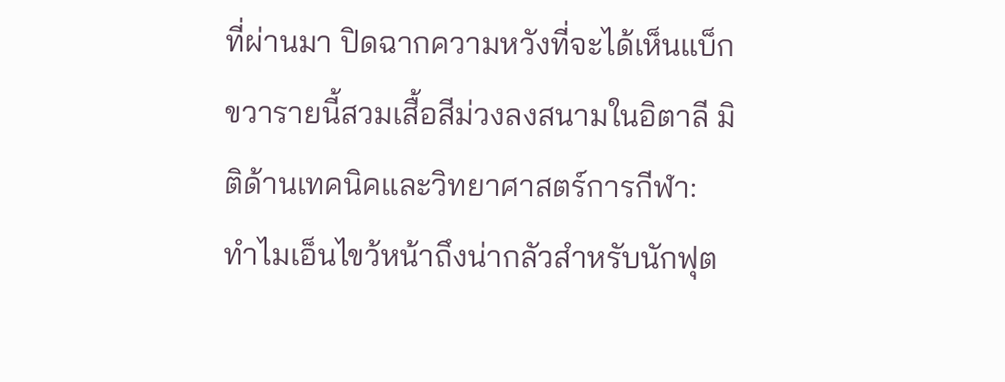ที่ผ่านมา ปิดฉากความหวังที่จะได้เห็นแบ็กขวารายนี้สวมเสื้อสีม่วงลงสนามในอิตาลี มิติด้านเทคนิคและวิทยาศาสตร์การกีฬา: ทำไมเอ็นไขว้หน้าถึงน่ากลัวสำหรับนักฟุต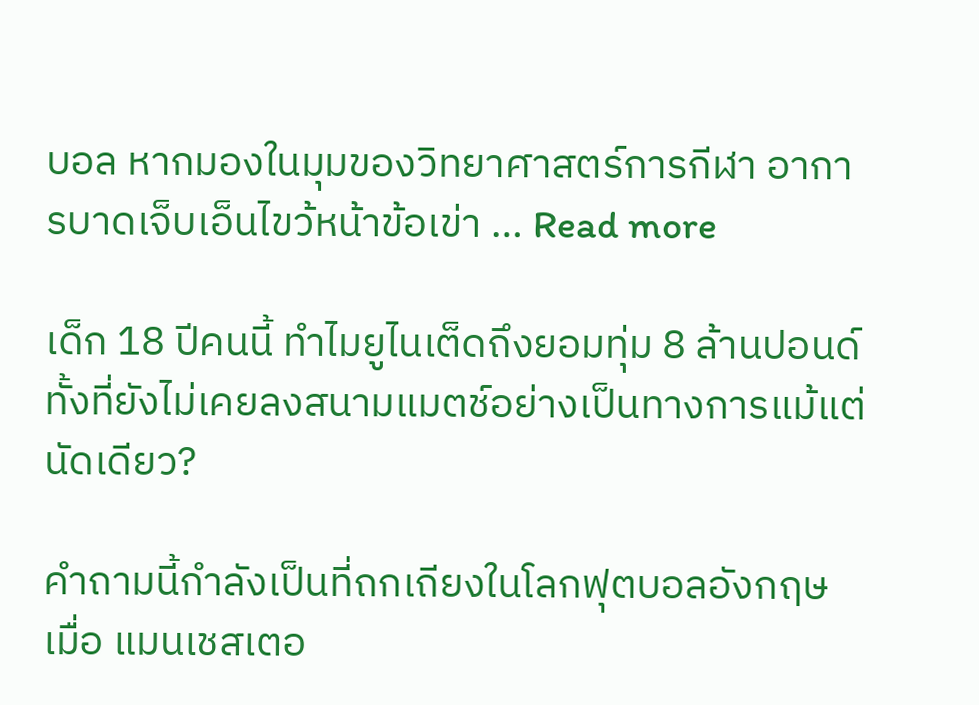บอล หากมองในมุมของวิทยาศาสตร์การกีฬา อาการบาดเจ็บเอ็นไขว้หน้าข้อเข่า … Read more

เด็ก 18 ปีคนนี้ ทำไมยูไนเต็ดถึงยอมทุ่ม 8 ล้านปอนด์ ทั้งที่ยังไม่เคยลงสนามแมตช์อย่างเป็นทางการแม้แต่นัดเดียว?

คำถามนี้กำลังเป็นที่ถกเถียงในโลกฟุตบอลอังกฤษ เมื่อ แมนเชสเตอ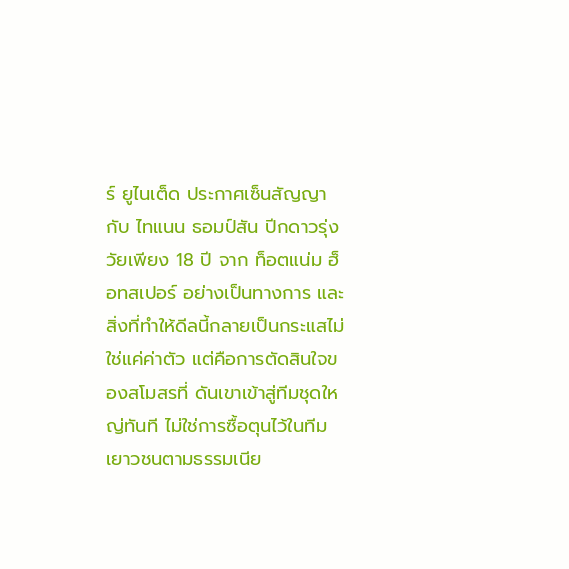ร์ ยูไนเต็ด ประกาศเซ็นสัญญากับ ไทแนน ธอมป์สัน ปีกดาวรุ่งวัยเพียง 18 ปี จาก ท็อตแน่ม ฮ็อทสเปอร์ อย่างเป็นทางการ และสิ่งที่ทำให้ดีลนี้กลายเป็นกระแสไม่ใช่แค่ค่าตัว แต่คือการตัดสินใจของสโมสรที่ ดันเขาเข้าสู่ทีมชุดใหญ่ทันที ไม่ใช่การซื้อตุนไว้ในทีมเยาวชนตามธรรมเนีย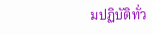มปฏิบัติทั่ว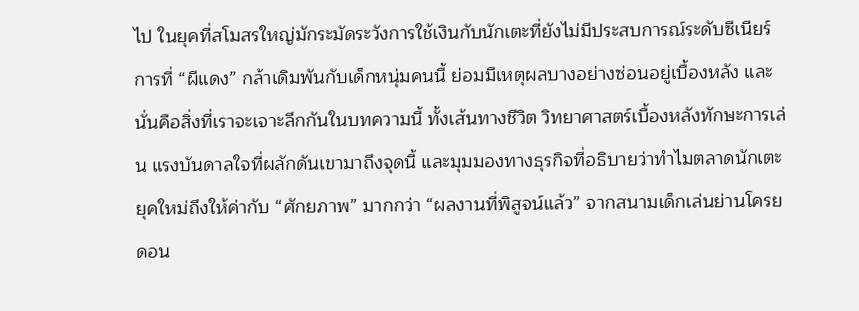ไป ในยุคที่สโมสรใหญ่มักระมัดระวังการใช้เงินกับนักเตะที่ยังไม่มีประสบการณ์ระดับซีเนียร์ การที่ “ผีแดง” กล้าเดิมพันกับเด็กหนุ่มคนนี้ ย่อมมีเหตุผลบางอย่างซ่อนอยู่เบื้องหลัง และนั่นคือสิ่งที่เราจะเจาะลึกกันในบทความนี้ ทั้งเส้นทางชีวิต วิทยาศาสตร์เบื้องหลังทักษะการเล่น แรงบันดาลใจที่ผลักดันเขามาถึงจุดนี้ และมุมมองทางธุรกิจที่อธิบายว่าทำไมตลาดนักเตะยุคใหม่ถึงให้ค่ากับ “ศักยภาพ” มากกว่า “ผลงานที่พิสูจน์แล้ว” จากสนามเด็กเล่นย่านโครยดอน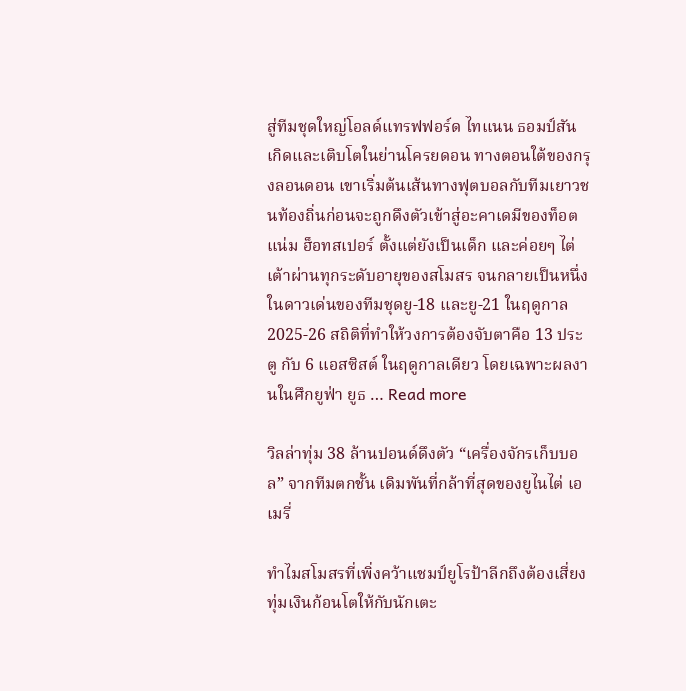สู่ทีมชุดใหญ่โอลด์แทรฟฟอร์ด ไทแนน ธอมป์สัน เกิดและเติบโตในย่านโครยดอน ทางตอนใต้ของกรุงลอนดอน เขาเริ่มต้นเส้นทางฟุตบอลกับทีมเยาวชนท้องถิ่นก่อนจะถูกดึงตัวเข้าสู่อะคาเดมีของท็อตแน่ม ฮ็อทสเปอร์ ตั้งแต่ยังเป็นเด็ก และค่อยๆ ไต่เต้าผ่านทุกระดับอายุของสโมสร จนกลายเป็นหนึ่งในดาวเด่นของทีมชุดยู-18 และยู-21 ในฤดูกาล 2025-26 สถิติที่ทำให้วงการต้องจับตาคือ 13 ประตู กับ 6 แอสซิสต์ ในฤดูกาลเดียว โดยเฉพาะผลงานในศึกยูฟ่า ยูธ … Read more

วิลล่าทุ่ม 38 ล้านปอนด์ดึงตัว “เครื่องจักรเก็บบอล” จากทีมตกชั้น เดิมพันที่กล้าที่สุดของยูไนไต่ เอเมรี่

ทำไมสโมสรที่เพิ่งคว้าแชมป์ยูโรป้าลีกถึงต้องเสี่ยงทุ่มเงินก้อนโตให้กับนักเตะ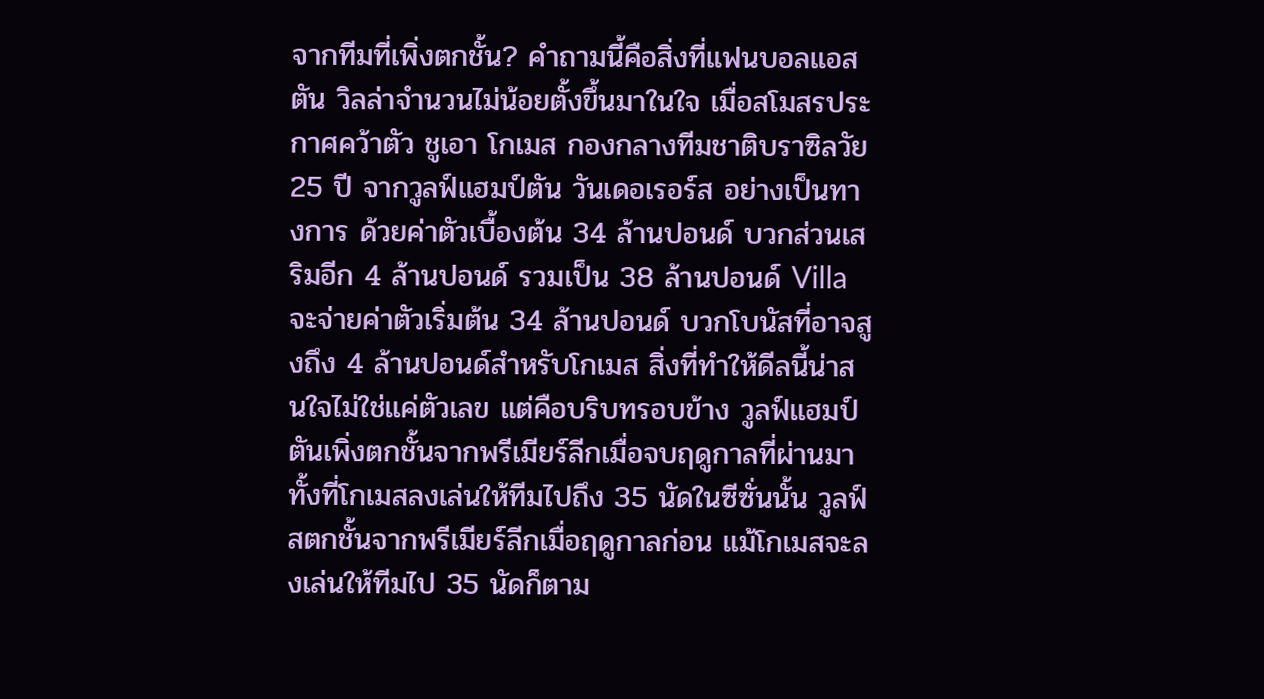จากทีมที่เพิ่งตกชั้น? คำถามนี้คือสิ่งที่แฟนบอลแอสตัน วิลล่าจำนวนไม่น้อยตั้งขึ้นมาในใจ เมื่อสโมสรประกาศคว้าตัว ชูเอา โกเมส กองกลางทีมชาติบราซิลวัย 25 ปี จากวูลฟ์แฮมป์ตัน วันเดอเรอร์ส อย่างเป็นทางการ ด้วยค่าตัวเบื้องต้น 34 ล้านปอนด์ บวกส่วนเสริมอีก 4 ล้านปอนด์ รวมเป็น 38 ล้านปอนด์ Villa จะจ่ายค่าตัวเริ่มต้น 34 ล้านปอนด์ บวกโบนัสที่อาจสูงถึง 4 ล้านปอนด์สำหรับโกเมส สิ่งที่ทำให้ดีลนี้น่าสนใจไม่ใช่แค่ตัวเลข แต่คือบริบทรอบข้าง วูลฟ์แฮมป์ตันเพิ่งตกชั้นจากพรีเมียร์ลีกเมื่อจบฤดูกาลที่ผ่านมา ทั้งที่โกเมสลงเล่นให้ทีมไปถึง 35 นัดในซีซั่นนั้น วูลฟ์สตกชั้นจากพรีเมียร์ลีกเมื่อฤดูกาลก่อน แม้โกเมสจะลงเล่นให้ทีมไป 35 นัดก็ตาม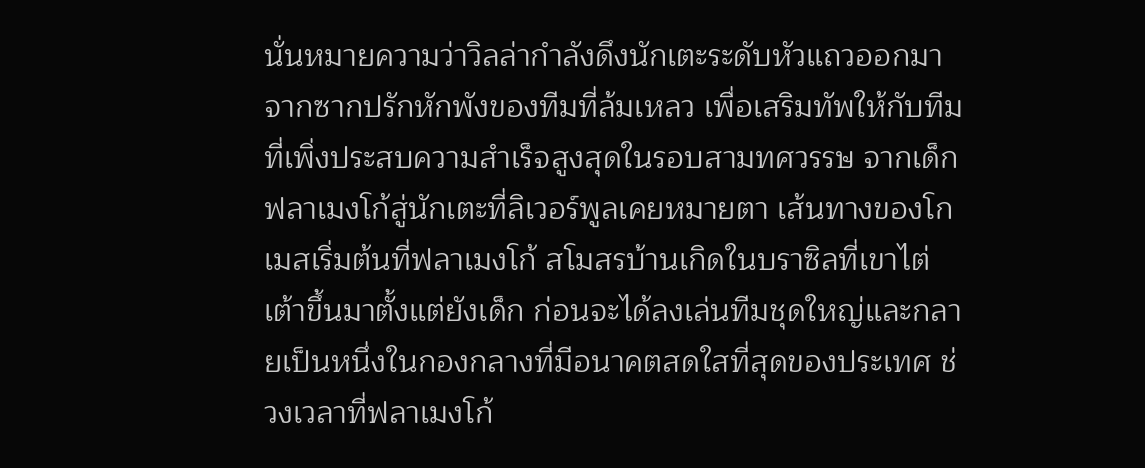นั่นหมายความว่าวิลล่ากำลังดึงนักเตะระดับหัวแถวออกมาจากซากปรักหักพังของทีมที่ล้มเหลว เพื่อเสริมทัพให้กับทีมที่เพิ่งประสบความสำเร็จสูงสุดในรอบสามทศวรรษ จากเด็กฟลาเมงโก้สู่นักเตะที่ลิเวอร์พูลเคยหมายตา เส้นทางของโกเมสเริ่มต้นที่ฟลาเมงโก้ สโมสรบ้านเกิดในบราซิลที่เขาไต่เต้าขึ้นมาตั้งแต่ยังเด็ก ก่อนจะได้ลงเล่นทีมชุดใหญ่และกลายเป็นหนึ่งในกองกลางที่มีอนาคตสดใสที่สุดของประเทศ ช่วงเวลาที่ฟลาเมงโก้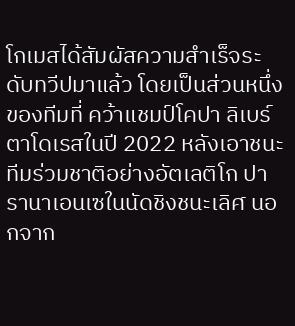โกเมสได้สัมผัสความสำเร็จระดับทวีปมาแล้ว โดยเป็นส่วนหนึ่งของทีมที่ คว้าแชมป์โคปา ลิเบร์ตาโดเรสในปี 2022 หลังเอาชนะทีมร่วมชาติอย่างอัตเลติโก ปารานาเอนเซในนัดชิงชนะเลิศ นอกจาก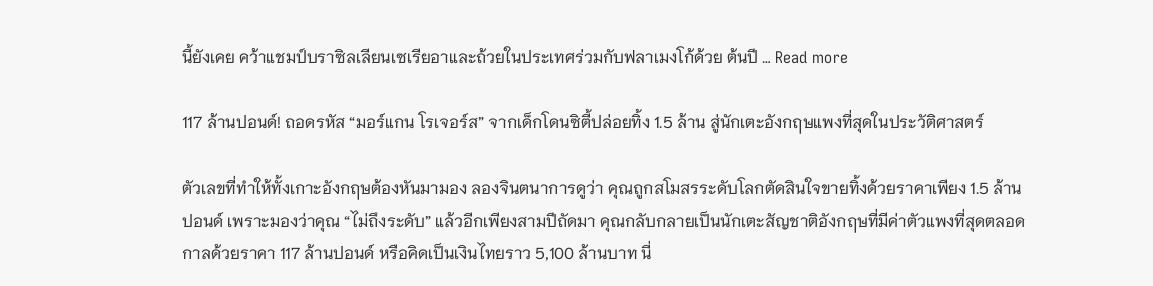นี้ยังเคย คว้าแชมป์บราซิลเลียนเซเรียอาและถ้วยในประเทศร่วมกับฟลาเมงโก้ด้วย ต้นปี … Read more

117 ล้านปอนด์! ถอดรหัส “มอร์แกน โรเจอร์ส” จากเด็กโดนซิตี้ปล่อยทิ้ง 1.5 ล้าน สู่นักเตะอังกฤษแพงที่สุดในประวัติศาสตร์

ตัวเลขที่ทำให้ทั้งเกาะอังกฤษต้องหันมามอง ลองจินตนาการดูว่า คุณถูกสโมสรระดับโลกตัดสินใจขายทิ้งด้วยราคาเพียง 1.5 ล้านปอนด์ เพราะมองว่าคุณ “ไม่ถึงระดับ” แล้วอีกเพียงสามปีถัดมา คุณกลับกลายเป็นนักเตะสัญชาติอังกฤษที่มีค่าตัวแพงที่สุดตลอดกาลด้วยราคา 117 ล้านปอนด์ หรือคิดเป็นเงินไทยราว 5,100 ล้านบาท นี่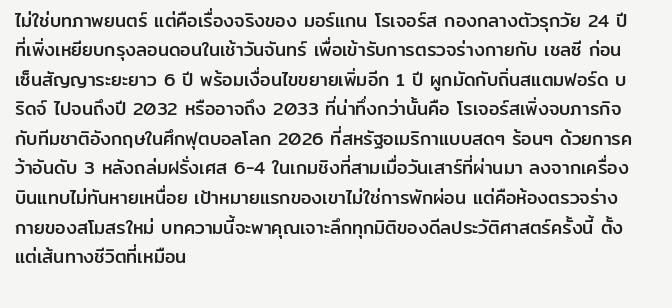ไม่ใช่บทภาพยนตร์ แต่คือเรื่องจริงของ มอร์แกน โรเจอร์ส กองกลางตัวรุกวัย 24 ปี ที่เพิ่งเหยียบกรุงลอนดอนในเช้าวันจันทร์ เพื่อเข้ารับการตรวจร่างกายกับ เชลซี ก่อนเซ็นสัญญาระยะยาว 6 ปี พร้อมเงื่อนไขขยายเพิ่มอีก 1 ปี ผูกมัดกับถิ่นสแตมฟอร์ด บริดจ์ ไปจนถึงปี 2032 หรืออาจถึง 2033 ที่น่าทึ่งกว่านั้นคือ โรเจอร์สเพิ่งจบภารกิจกับทีมชาติอังกฤษในศึกฟุตบอลโลก 2026 ที่สหรัฐอเมริกาแบบสดๆ ร้อนๆ ด้วยการคว้าอันดับ 3 หลังถล่มฝรั่งเศส 6-4 ในเกมชิงที่สามเมื่อวันเสาร์ที่ผ่านมา ลงจากเครื่องบินแทบไม่ทันหายเหนื่อย เป้าหมายแรกของเขาไม่ใช่การพักผ่อน แต่คือห้องตรวจร่างกายของสโมสรใหม่ บทความนี้จะพาคุณเจาะลึกทุกมิติของดีลประวัติศาสตร์ครั้งนี้ ตั้งแต่เส้นทางชีวิตที่เหมือน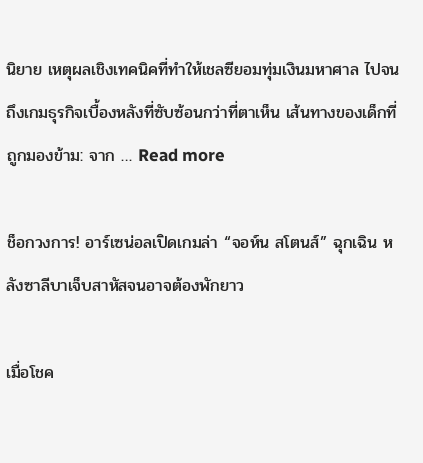นิยาย เหตุผลเชิงเทคนิคที่ทำให้เชลซียอมทุ่มเงินมหาศาล ไปจนถึงเกมธุรกิจเบื้องหลังที่ซับซ้อนกว่าที่ตาเห็น เส้นทางของเด็กที่ถูกมองข้าม: จาก … Read more

ช็อกวงการ! อาร์เซน่อลเปิดเกมล่า “จอห์น สโตนส์” ฉุกเฉิน หลังซาลีบาเจ็บสาหัสจนอาจต้องพักยาว

เมื่อโชค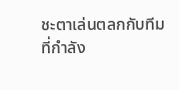ชะตาเล่นตลกกับทีมที่กำลัง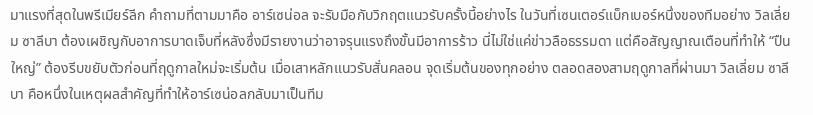มาแรงที่สุดในพรีเมียร์ลีก คำถามที่ตามมาคือ อาร์เซน่อล จะรับมือกับวิกฤตแนวรับครั้งนี้อย่างไร ในวันที่เซนเตอร์แบ็กเบอร์หนึ่งของทีมอย่าง วิลเลี่ยม ซาลีบา ต้องเผชิญกับอาการบาดเจ็บที่หลังซึ่งมีรายงานว่าอาจรุนแรงถึงขั้นมีอาการร้าว นี่ไม่ใช่แค่ข่าวลือธรรมดา แต่คือสัญญาณเตือนที่ทำให้ “ปืนใหญ่” ต้องรีบขยับตัวก่อนที่ฤดูกาลใหม่จะเริ่มต้น เมื่อเสาหลักแนวรับสั่นคลอน จุดเริ่มต้นของทุกอย่าง ตลอดสองสามฤดูกาลที่ผ่านมา วิลเลี่ยม ซาลีบา คือหนึ่งในเหตุผลสำคัญที่ทำให้อาร์เซน่อลกลับมาเป็นทีม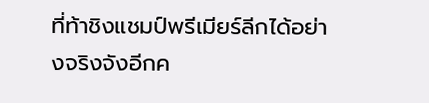ที่ท้าชิงแชมป์พรีเมียร์ลีกได้อย่างจริงจังอีกค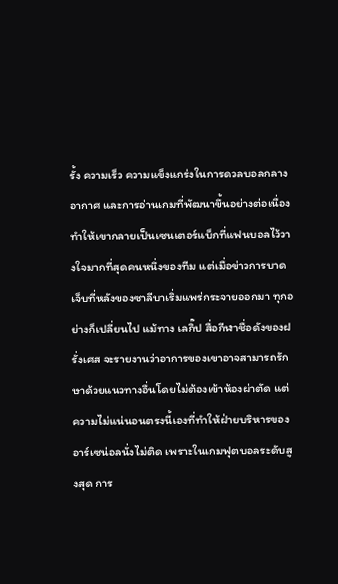รั้ง ความเร็ว ความแข็งแกร่งในการดวลบอลกลางอากาศ และการอ่านเกมที่พัฒนาขึ้นอย่างต่อเนื่อง ทำให้เขากลายเป็นเซนเตอร์แบ็กที่แฟนบอลไว้วางใจมากที่สุดคนหนึ่งของทีม แต่เมื่อข่าวการบาดเจ็บที่หลังของซาลีบาเริ่มแพร่กระจายออกมา ทุกอย่างก็เปลี่ยนไป แม้ทาง เลกิ๊ป สื่อกีฬาชื่อดังของฝรั่งเศส จะรายงานว่าอาการของเขาอาจสามารถรักษาด้วยแนวทางอื่นโดยไม่ต้องเข้าห้องผ่าตัด แต่ความไม่แน่นอนตรงนี้เองที่ทำให้ฝ่ายบริหารของอาร์เซน่อลนั่งไม่ติด เพราะในเกมฟุตบอลระดับสูงสุด การ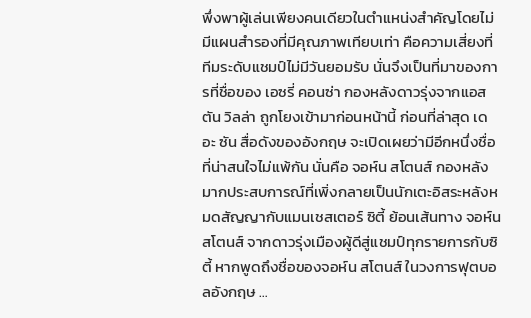พึ่งพาผู้เล่นเพียงคนเดียวในตำแหน่งสำคัญโดยไม่มีแผนสำรองที่มีคุณภาพเทียบเท่า คือความเสี่ยงที่ทีมระดับแชมป์ไม่มีวันยอมรับ นั่นจึงเป็นที่มาของการที่ชื่อของ เอซรี่ คอนซ่า กองหลังดาวรุ่งจากแอสตัน วิลล่า ถูกโยงเข้ามาก่อนหน้านี้ ก่อนที่ล่าสุด เดอะ ซัน สื่อดังของอังกฤษ จะเปิดเผยว่ามีอีกหนึ่งชื่อที่น่าสนใจไม่แพ้กัน นั่นคือ จอห์น สโตนส์ กองหลังมากประสบการณ์ที่เพิ่งกลายเป็นนักเตะอิสระหลังหมดสัญญากับแมนเชสเตอร์ ซิตี้ ย้อนเส้นทาง จอห์น สโตนส์ จากดาวรุ่งเมืองผู้ดีสู่แชมป์ทุกรายการกับซิตี้ หากพูดถึงชื่อของจอห์น สโตนส์ ในวงการฟุตบอลอังกฤษ …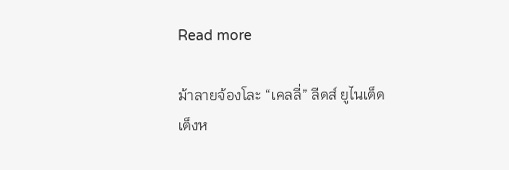Read more

ม้าลายจ้องโละ “เคลลี่” ลีดส์ ยูไนเต็ดเต็งห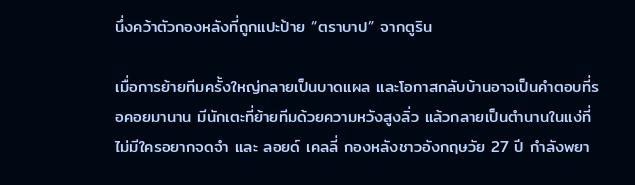นึ่งคว้าตัวกองหลังที่ถูกแปะป้าย “ตราบาป” จากตูริน

เมื่อการย้ายทีมครั้งใหญ่กลายเป็นบาดแผล และโอกาสกลับบ้านอาจเป็นคำตอบที่รอคอยมานาน มีนักเตะที่ย้ายทีมด้วยความหวังสูงลิ่ว แล้วกลายเป็นตำนานในแง่ที่ไม่มีใครอยากจดจำ และ ลอยด์ เคลลี่ กองหลังชาวอังกฤษวัย 27 ปี กำลังพยา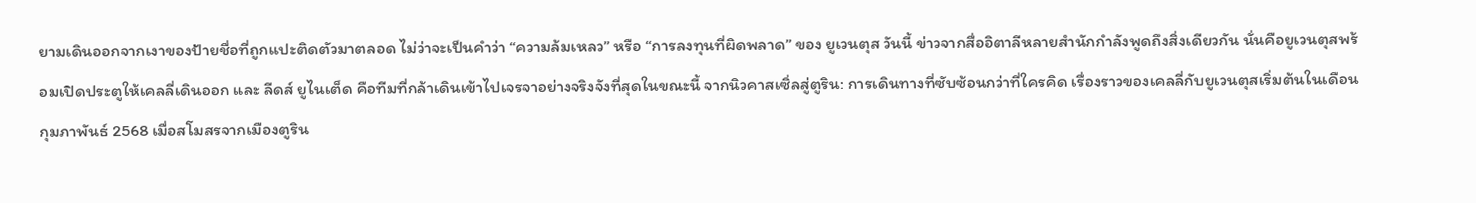ยามเดินออกจากเงาของป้ายชื่อที่ถูกแปะติดตัวมาตลอด ไม่ว่าจะเป็นคำว่า “ความล้มเหลว” หรือ “การลงทุนที่ผิดพลาด” ของ ยูเวนตุส วันนี้ ข่าวจากสื่ออิตาลีหลายสำนักกำลังพูดถึงสิ่งเดียวกัน นั่นคือยูเวนตุสพร้อมเปิดประตูให้เคลลี่เดินออก และ ลีดส์ ยูไนเต็ด คือทีมที่กล้าเดินเข้าไปเจรจาอย่างจริงจังที่สุดในขณะนี้ จากนิวคาสเซิ่ลสู่ตูริน: การเดินทางที่ซับซ้อนกว่าที่ใครคิด เรื่องราวของเคลลี่กับยูเวนตุสเริ่มต้นในเดือนกุมภาพันธ์ 2568 เมื่อสโมสรจากเมืองตูริน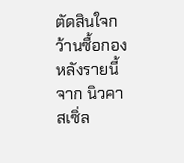ตัดสินใจกว้านซื้อกองหลังรายนี้จาก นิวคาสเซิ่ล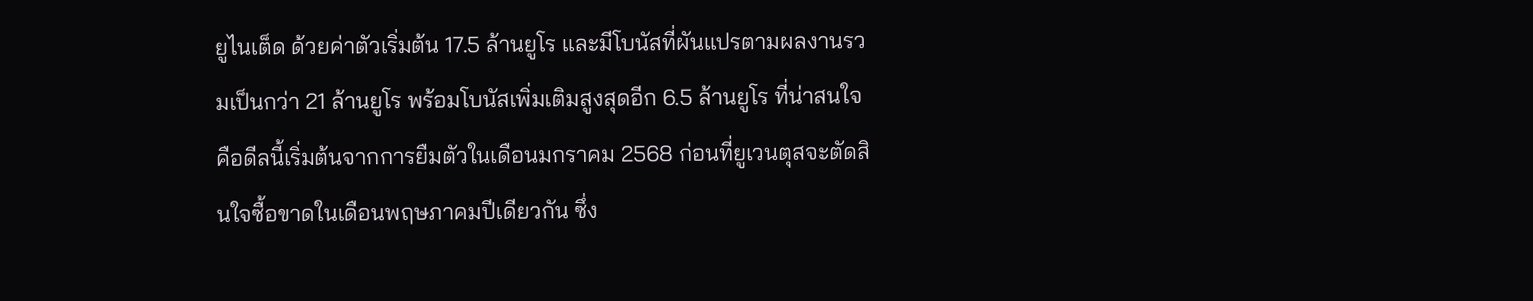ยูไนเต็ด ด้วยค่าตัวเริ่มต้น 17.5 ล้านยูโร และมีโบนัสที่ผันแปรตามผลงานรวมเป็นกว่า 21 ล้านยูโร พร้อมโบนัสเพิ่มเติมสูงสุดอีก 6.5 ล้านยูโร ที่น่าสนใจคือดีลนี้เริ่มต้นจากการยืมตัวในเดือนมกราคม 2568 ก่อนที่ยูเวนตุสจะตัดสินใจซื้อขาดในเดือนพฤษภาคมปีเดียวกัน ซึ่ง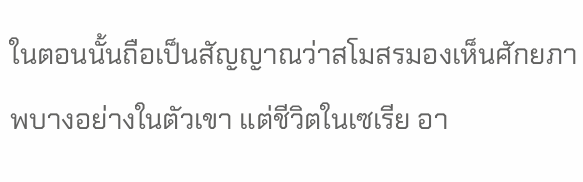ในตอนนั้นถือเป็นสัญญาณว่าสโมสรมองเห็นศักยภาพบางอย่างในตัวเขา แต่ชีวิตในเซเรีย อา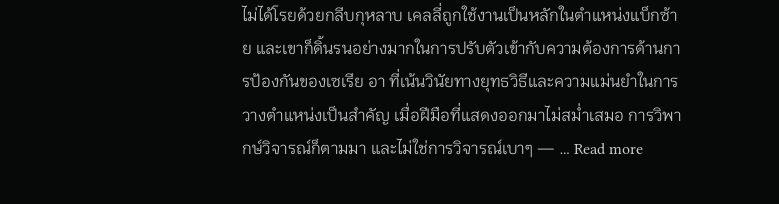ไม่ได้โรยด้วยกลีบกุหลาบ เคลลี่ถูกใช้งานเป็นหลักในตำแหน่งแบ็กซ้าย และเขาก็ดิ้นรนอย่างมากในการปรับตัวเข้ากับความต้องการด้านการป้องกันของเซเรีย อา ที่เน้นวินัยทางยุทธวิธีและความแม่นยำในการวางตำแหน่งเป็นสำคัญ เมื่อฝีมือที่แสดงออกมาไม่สม่ำเสมอ การวิพากษ์วิจารณ์ก็ตามมา และไม่ใช่การวิจารณ์เบาๆ — … Read more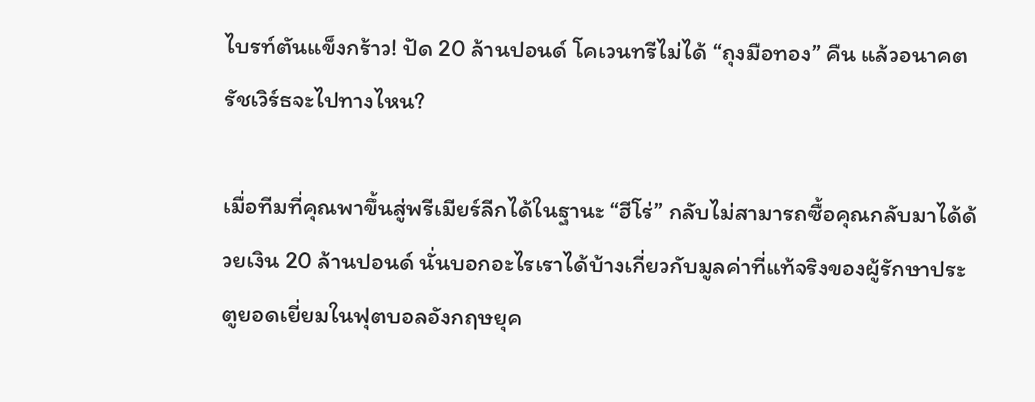ไบรท์ตันแข็งกร้าว! ปัด 20 ล้านปอนด์ โคเวนทรีไม่ได้ “ถุงมือทอง” คืน แล้วอนาคตรัชเวิร์ธจะไปทางไหน?

เมื่อทีมที่คุณพาขึ้นสู่พรีเมียร์ลีกได้ในฐานะ “ฮีโร่” กลับไม่สามารถซื้อคุณกลับมาได้ด้วยเงิน 20 ล้านปอนด์ นั่นบอกอะไรเราได้บ้างเกี่ยวกับมูลค่าที่แท้จริงของผู้รักษาประตูยอดเยี่ยมในฟุตบอลอังกฤษยุค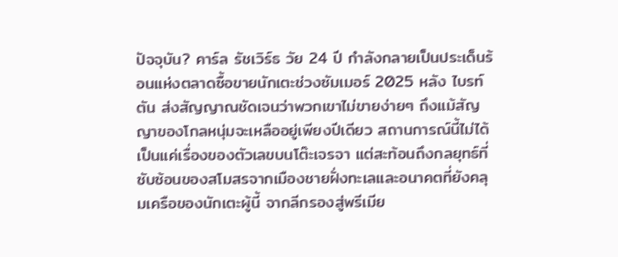ปัจจุบัน? คาร์ล รัชเวิร์ธ วัย 24 ปี กำลังกลายเป็นประเด็นร้อนแห่งตลาดซื้อขายนักเตะช่วงซัมเมอร์ 2025 หลัง ไบรท์ตัน ส่งสัญญาณชัดเจนว่าพวกเขาไม่ขายง่ายๆ ถึงแม้สัญญาของโกลหนุ่มจะเหลืออยู่เพียงปีเดียว สถานการณ์นี้ไม่ได้เป็นแค่เรื่องของตัวเลขบนโต๊ะเจรจา แต่สะท้อนถึงกลยุทธ์ที่ซับซ้อนของสโมสรจากเมืองชายฝั่งทะเลและอนาคตที่ยังคลุมเครือของนักเตะผู้นี้ จากลีกรองสู่พรีเมีย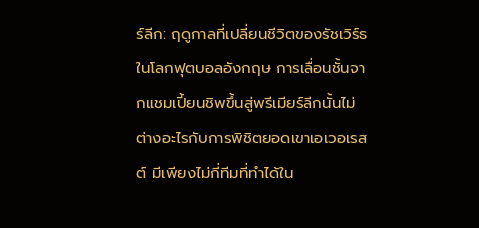ร์ลีก: ฤดูกาลที่เปลี่ยนชีวิตของรัชเวิร์ธ ในโลกฟุตบอลอังกฤษ การเลื่อนชั้นจากแชมเปี้ยนชิพขึ้นสู่พรีเมียร์ลีกนั้นไม่ต่างอะไรกับการพิชิตยอดเขาเอเวอเรสต์ มีเพียงไม่กี่ทีมที่ทำได้ใน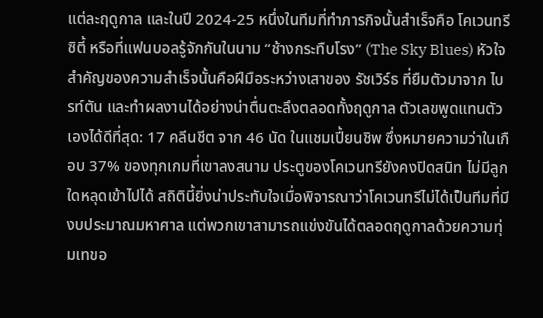แต่ละฤดูกาล และในปี 2024-25 หนึ่งในทีมที่ทำภารกิจนั้นสำเร็จคือ โคเวนทรี ซิตี้ หรือที่แฟนบอลรู้จักกันในนาม “ช้างกระทืบโรง” (The Sky Blues) หัวใจสำคัญของความสำเร็จนั้นคือฝีมือระหว่างเสาของ รัชเวิร์ธ ที่ยืมตัวมาจาก ไบรท์ตัน และทำผลงานได้อย่างน่าตื่นตะลึงตลอดทั้งฤดูกาล ตัวเลขพูดแทนตัวเองได้ดีที่สุด: 17 คลีนชีต จาก 46 นัด ในแชมเปี้ยนชิพ ซึ่งหมายความว่าในเกือบ 37% ของทุกเกมที่เขาลงสนาม ประตูของโคเวนทรียังคงปิดสนิท ไม่มีลูกใดหลุดเข้าไปได้ สถิตินี้ยิ่งน่าประทับใจเมื่อพิจารณาว่าโคเวนทรีไม่ได้เป็นทีมที่มีงบประมาณมหาศาล แต่พวกเขาสามารถแข่งขันได้ตลอดฤดูกาลด้วยความทุ่มเทขอ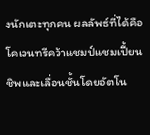งนักเตะทุกคน ผลลัพธ์ที่ได้คือ โคเวนทรีคว้าแชมป์แชมเปี้ยนชิพและเลื่อนชั้นโดยอัตโน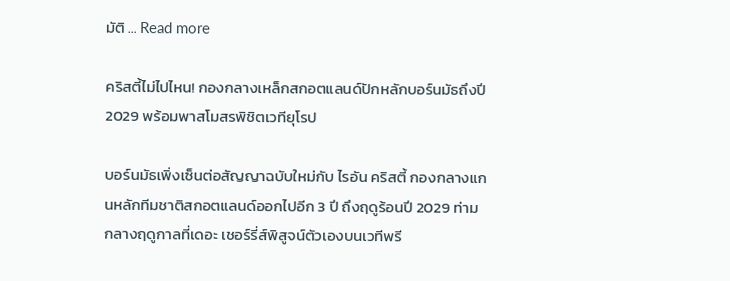มัติ … Read more

คริสตี้ไม่ไปไหน! กองกลางเหล็กสกอตแลนด์ปักหลักบอร์นมัธถึงปี 2029 พร้อมพาสโมสรพิชิตเวทียุโรป

บอร์นมัธเพิ่งเซ็นต่อสัญญาฉบับใหม่กับ ไรอัน คริสตี้ กองกลางแกนหลักทีมชาติสกอตแลนด์ออกไปอีก 3 ปี ถึงฤดูร้อนปี 2029 ท่ามกลางฤดูกาลที่เดอะ เชอร์รี่ส์พิสูจน์ตัวเองบนเวทีพรี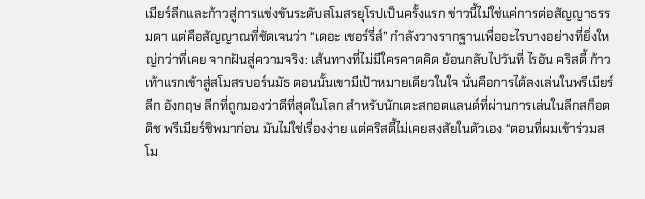เมียร์ลีกและก้าวสู่การแข่งขันระดับสโมสรยุโรปเป็นครั้งแรก ข่าวนี้ไม่ใช่แค่การต่อสัญญาธรรมดา แต่คือสัญญาณที่ชัดเจนว่า “เดอะ เชอร์รี่ส์” กำลังวางรากฐานเพื่ออะไรบางอย่างที่ยิ่งใหญ่กว่าที่เคย จากฝันสู่ความจริง: เส้นทางที่ไม่มีใครคาดคิด ย้อนกลับไปวันที่ ไรอัน คริสตี้ ก้าวเท้าแรกเข้าสู่สโมสรบอร์นมัธ ตอนนั้นเขามีเป้าหมายเดียวในใจ นั่นคือการได้ลงเล่นในพรีเมียร์ลีก อังกฤษ ลีกที่ถูกมองว่าดีที่สุดในโลก สำหรับนักเตะสกอตแลนด์ที่ผ่านการเล่นในลีกสก็อตติช พรีเมียร์ชิพมาก่อน มันไม่ใช่เรื่องง่าย แต่คริสตี้ไม่เคยสงสัยในตัวเอง “ตอนที่ผมเข้าร่วมสโม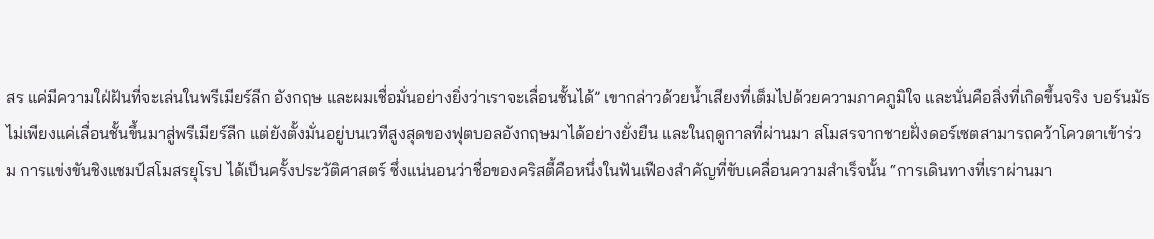สร แค่มีความใฝ่ฝันที่จะเล่นในพรีเมียร์ลีก อังกฤษ และผมเชื่อมั่นอย่างยิ่งว่าเราจะเลื่อนชั้นได้” เขากล่าวด้วยน้ำเสียงที่เต็มไปด้วยความภาคภูมิใจ และนั่นคือสิ่งที่เกิดขึ้นจริง บอร์นมัธไม่เพียงแค่เลื่อนชั้นขึ้นมาสู่พรีเมียร์ลีก แต่ยังตั้งมั่นอยู่บนเวทีสูงสุดของฟุตบอลอังกฤษมาได้อย่างยั่งยืน และในฤดูกาลที่ผ่านมา สโมสรจากชายฝั่งดอร์เซตสามารถคว้าโควตาเข้าร่วม การแข่งขันชิงแชมป์สโมสรยุโรป ได้เป็นครั้งประวัติศาสตร์ ซึ่งแน่นอนว่าชื่อของคริสตี้คือหนึ่งในฟันเฟืองสำคัญที่ขับเคลื่อนความสำเร็จนั้น “การเดินทางที่เราผ่านมา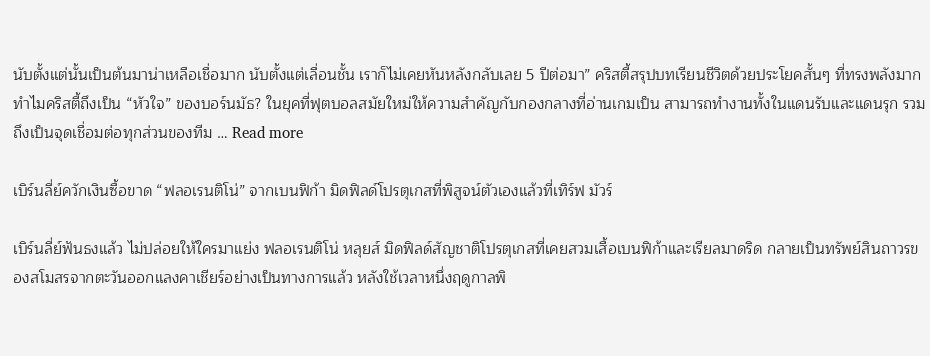นับตั้งแต่นั้นเป็นต้นมาน่าเหลือเชื่อมาก นับตั้งแต่เลื่อนชั้น เราก็ไม่เคยหันหลังกลับเลย 5 ปีต่อมา” คริสตี้สรุปบทเรียนชีวิตด้วยประโยคสั้นๆ ที่ทรงพลังมาก ทำไมคริสตี้ถึงเป็น “หัวใจ” ของบอร์นมัธ? ในยุคที่ฟุตบอลสมัยใหม่ให้ความสำคัญกับกองกลางที่อ่านเกมเป็น สามารถทำงานทั้งในแดนรับและแดนรุก รวมถึงเป็นจุดเชื่อมต่อทุกส่วนของทีม … Read more

เบิร์นลี่ย์ควักเงินซื้อขาด “ฟลอเรนติโน่” จากเบนฟิก้า มิดฟิลด์โปรตุเกสที่พิสูจน์ตัวเองแล้วที่เทิร์ฟ มัวร์

เบิร์นลี่ย์ฟันธงแล้ว ไม่ปล่อยให้ใครมาแย่ง ฟลอเรนติโน่ หลุยส์ มิดฟิลด์สัญชาติโปรตุเกสที่เคยสวมเสื้อเบนฟิก้าและเรียลมาดริด กลายเป็นทรัพย์สินถาวรของสโมสรจากตะวันออกแลงคาเชียร์อย่างเป็นทางการแล้ว หลังใช้เวลาหนึ่งฤดูกาลพิ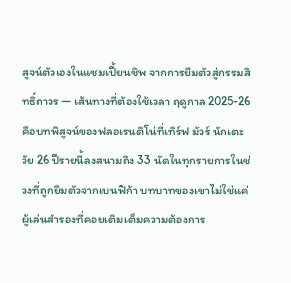สูจน์ตัวเองในแชมเปี้ยนชิพ จากการยืมตัวสู่กรรมสิทธิ์ถาวร — เส้นทางที่ต้องใช้เวลา ฤดูกาล 2025-26 คือบทพิสูจน์ของฟลอเรนติโน่ที่เทิร์ฟ มัวร์ นักเตะวัย 26 ปีรายนี้ลงสนามถึง 33 นัดในทุกรายการในช่วงที่ถูกยืมตัวจากเบนฟิก้า บทบาทของเขาไม่ใช่แค่ผู้เล่นสำรองที่คอยเติมเต็มความต้องการ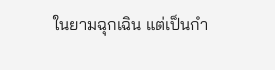ในยามฉุกเฉิน แต่เป็นกำ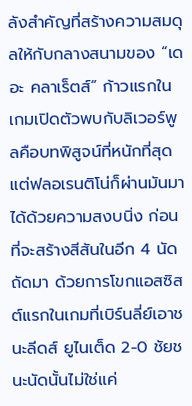ลังสำคัญที่สร้างความสมดุลให้กับกลางสนามของ “เดอะ คลาเร็ตส์” ก้าวแรกในเกมเปิดตัวพบกับลิเวอร์พูลคือบทพิสูจน์ที่หนักที่สุด แต่ฟลอเรนติโน่ก็ผ่านมันมาได้ด้วยความสงบนิ่ง ก่อนที่จะสร้างสีสันในอีก 4 นัดถัดมา ด้วยการโขกแอสซิสต์แรกในเกมที่เบิร์นลี่ย์เอาชนะลีดส์ ยูไนเต็ด 2-0 ชัยชนะนัดนั้นไม่ใช่แค่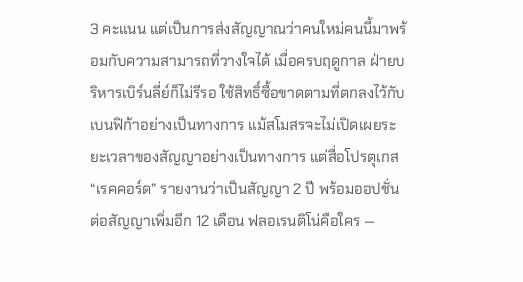3 คะแนน แต่เป็นการส่งสัญญาณว่าคนใหม่คนนี้มาพร้อมกับความสามารถที่วางใจได้ เมื่อครบฤดูกาล ฝ่ายบริหารเบิร์นลี่ย์ก็ไม่รีรอ ใช้สิทธิ์ซื้อขาดตามที่ตกลงไว้กับเบนฟิก้าอย่างเป็นทางการ แม้สโมสรจะไม่เปิดเผยระยะเวลาของสัญญาอย่างเป็นทางการ แต่สื่อโปรตุเกส “เรคคอร์ด” รายงานว่าเป็นสัญญา 2 ปี พร้อมออปชั่นต่อสัญญาเพิ่มอีก 12 เดือน ฟลอเรนติโน่คือใคร —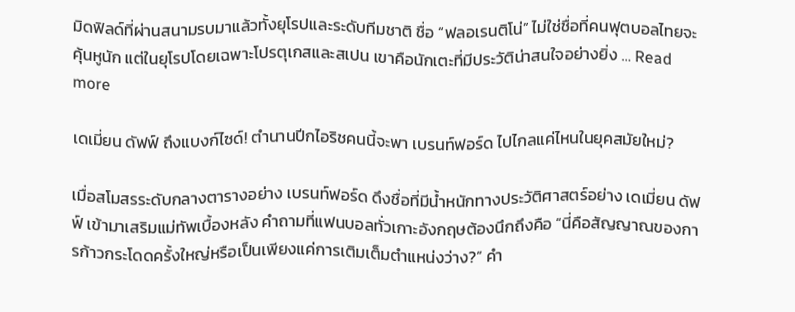มิดฟิลด์ที่ผ่านสนามรบมาแล้วทั้งยุโรปและระดับทีมชาติ ชื่อ “ฟลอเรนติโน่” ไม่ใช่ชื่อที่คนฟุตบอลไทยจะคุ้นหูนัก แต่ในยุโรปโดยเฉพาะโปรตุเกสและสเปน เขาคือนักเตะที่มีประวัติน่าสนใจอย่างยิ่ง … Read more

เดเมี่ยน ดัฟฟ์ ถึงแบงก์ไซด์! ตำนานปีกไอริชคนนี้จะพา เบรนท์ฟอร์ด ไปไกลแค่ไหนในยุคสมัยใหม่?

เมื่อสโมสรระดับกลางตารางอย่าง เบรนท์ฟอร์ด ดึงชื่อที่มีน้ำหนักทางประวัติศาสตร์อย่าง เดเมี่ยน ดัฟฟ์ เข้ามาเสริมแม่ทัพเบื้องหลัง คำถามที่แฟนบอลทั่วเกาะอังกฤษต้องนึกถึงคือ “นี่คือสัญญาณของการก้าวกระโดดครั้งใหญ่หรือเป็นเพียงแค่การเติมเต็มตำแหน่งว่าง?” คำ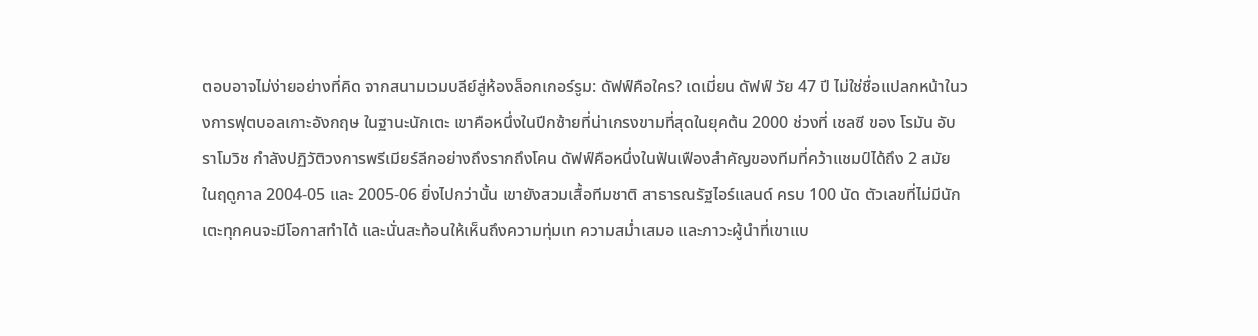ตอบอาจไม่ง่ายอย่างที่คิด จากสนามเวมบลีย์สู่ห้องล็อกเกอร์รูม: ดัฟฟ์คือใคร? เดเมี่ยน ดัฟฟ์ วัย 47 ปี ไม่ใช่ชื่อแปลกหน้าในวงการฟุตบอลเกาะอังกฤษ ในฐานะนักเตะ เขาคือหนึ่งในปีกซ้ายที่น่าเกรงขามที่สุดในยุคต้น 2000 ช่วงที่ เชลซี ของ โรมัน อับราโมวิช กำลังปฏิวัติวงการพรีเมียร์ลีกอย่างถึงรากถึงโคน ดัฟฟ์คือหนึ่งในฟันเฟืองสำคัญของทีมที่คว้าแชมป์ได้ถึง 2 สมัย ในฤดูกาล 2004-05 และ 2005-06 ยิ่งไปกว่านั้น เขายังสวมเสื้อทีมชาติ สาธารณรัฐไอร์แลนด์ ครบ 100 นัด ตัวเลขที่ไม่มีนักเตะทุกคนจะมีโอกาสทำได้ และนั่นสะท้อนให้เห็นถึงความทุ่มเท ความสม่ำเสมอ และภาวะผู้นำที่เขาแบ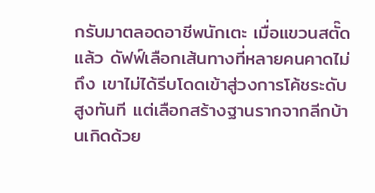กรับมาตลอดอาชีพนักเตะ เมื่อแขวนสตั๊ดแล้ว ดัฟฟ์เลือกเส้นทางที่หลายคนคาดไม่ถึง เขาไม่ได้รีบโดดเข้าสู่วงการโค้ชระดับสูงทันที แต่เลือกสร้างฐานรากจากลีกบ้านเกิดด้วย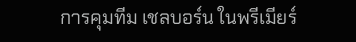การคุมทีม เชลบอร์น ในพรีเมียร์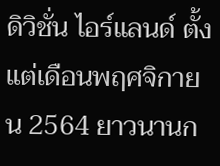ดิวิชั่น ไอร์แลนด์ ตั้งแต่เดือนพฤศจิกายน 2564 ยาวนานก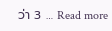ว่า 3 … Read more